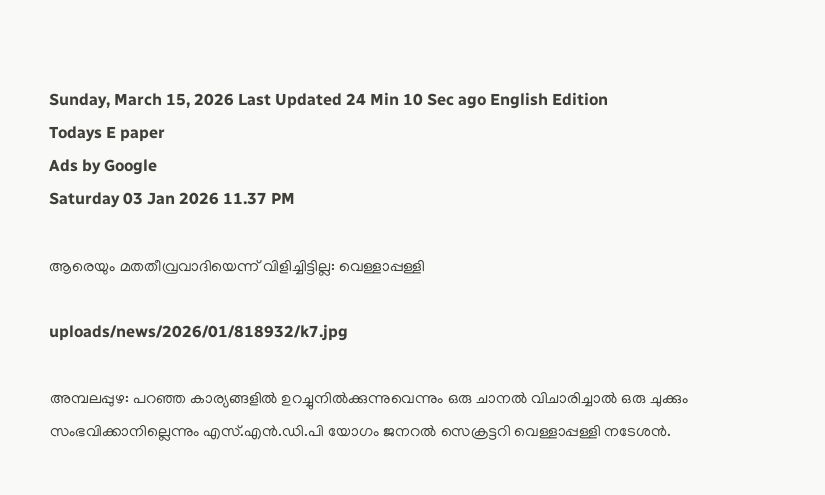Sunday, March 15, 2026 Last Updated 24 Min 10 Sec ago English Edition
Todays E paper
Ads by Google
Saturday 03 Jan 2026 11.37 PM

ആരെയും മതതീവ്രവാദിയെന്ന്‌ വിളിച്ചിട്ടില്ല: വെള്ളാപ്പള്ളി

uploads/news/2026/01/818932/k7.jpg

അമ്പലപ്പുഴ: പറഞ്ഞ കാര്യങ്ങളില്‍ ഉറച്ചുനില്‍ക്കുന്നുവെന്നും ഒരു ചാനല്‍ വിചാരിച്ചാല്‍ ഒരു ചുക്കും സംഭവിക്കാനില്ലെന്നും എസ്‌.എന്‍.ഡി.പി യോഗം ജനറല്‍ സെക്രട്ടറി വെള്ളാപ്പള്ളി നടേശന്‍.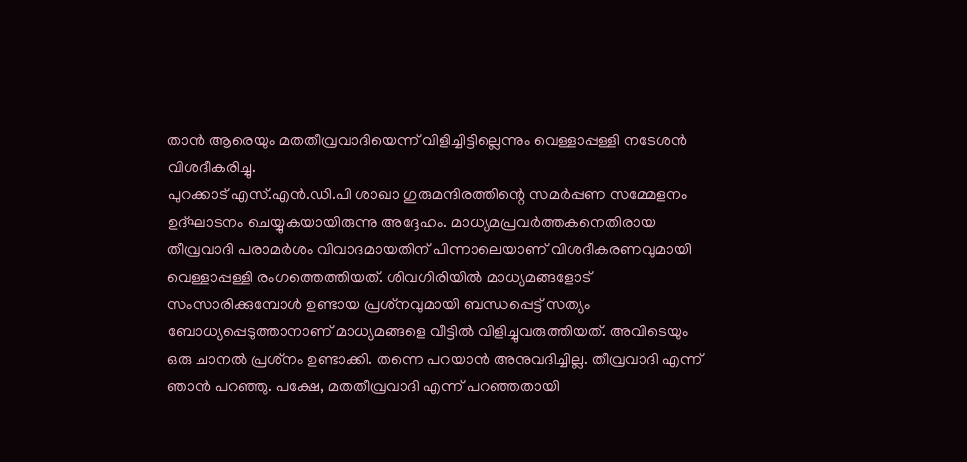താന്‍ ആരെയും മതതീവ്രവാദിയെന്ന്‌ വിളിച്ചിട്ടില്ലെന്നും വെള്ളാപ്പള്ളി നടേശന്‍ വിശദീകരിച്ചു.
പുറക്കാട്‌ എസ്‌.എന്‍.ഡി.പി ശാഖാ ഗുരുമന്ദിരത്തിന്റെ സമര്‍പ്പണ സമ്മേളനം ഉദ്‌ഘാടനം ചെയ്യുകയായിരുന്നു അദ്ദേഹം. മാധ്യമപ്രവര്‍ത്തകനെതിരായ തീവ്രവാദി പരാമര്‍ശം വിവാദമായതിന്‌ പിന്നാലെയാണ്‌ വിശദീകരണവുമായി വെള്ളാപ്പള്ളി രംഗത്തെത്തിയത്‌. ശിവഗിരിയില്‍ മാധ്യമങ്ങളോട്‌ സംസാരിക്കുമ്പോള്‍ ഉണ്ടായ പ്രശ്‌നവുമായി ബന്ധപ്പെട്ട്‌ സത്യം ബോധ്യപ്പെടുത്താനാണ്‌ മാധ്യമങ്ങളെ വീട്ടില്‍ വിളിച്ചുവരുത്തിയത്‌. അവിടെയും ഒരു ചാനല്‍ പ്രശ്‌നം ഉണ്ടാക്കി. തന്നെ പറയാന്‍ അനുവദിച്ചില്ല. തീവ്രവാദി എന്ന്‌ ഞാന്‍ പറഞ്ഞു. പക്ഷേ, മതതീവ്രവാദി എന്ന്‌ പറഞ്ഞതായി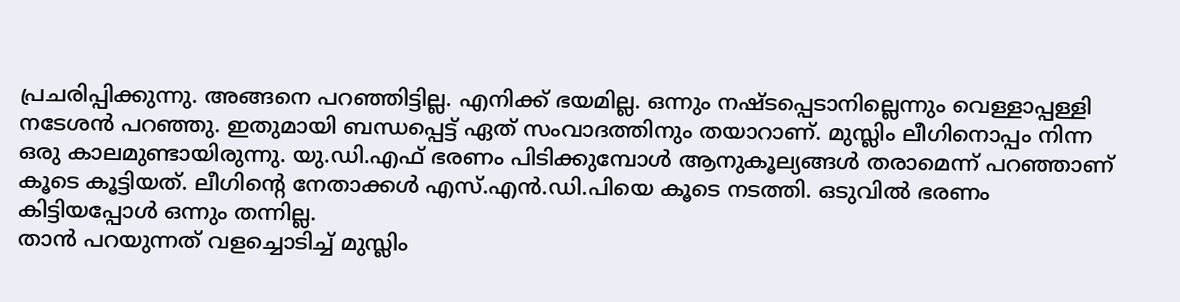പ്രചരിപ്പിക്കുന്നു. അങ്ങനെ പറഞ്ഞിട്ടില്ല. എനിക്ക്‌ ഭയമില്ല. ഒന്നും നഷ്‌ടപ്പെടാനില്ലെന്നും വെള്ളാപ്പള്ളി നടേശന്‍ പറഞ്ഞു. ഇതുമായി ബന്ധപ്പെട്ട്‌ ഏത്‌ സംവാദത്തിനും തയാറാണ്‌. മുസ്ലിം ലീഗിനൊപ്പം നിന്ന ഒരു കാലമുണ്ടായിരുന്നു. യു.ഡി.എഫ്‌ ഭരണം പിടിക്കുമ്പോള്‍ ആനുകൂല്യങ്ങള്‍ തരാമെന്ന്‌ പറഞ്ഞാണ്‌ കൂടെ കൂട്ടിയത്‌. ലീഗിന്റെ നേതാക്കള്‍ എസ്‌.എന്‍.ഡി.പിയെ കൂടെ നടത്തി. ഒടുവില്‍ ഭരണം കിട്ടിയപ്പോള്‍ ഒന്നും തന്നില്ല.
താന്‍ പറയുന്നത്‌ വളച്ചൊടിച്ച്‌ മുസ്ലിം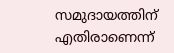സമുദായത്തിന്‌ എതിരാണെന്ന്‌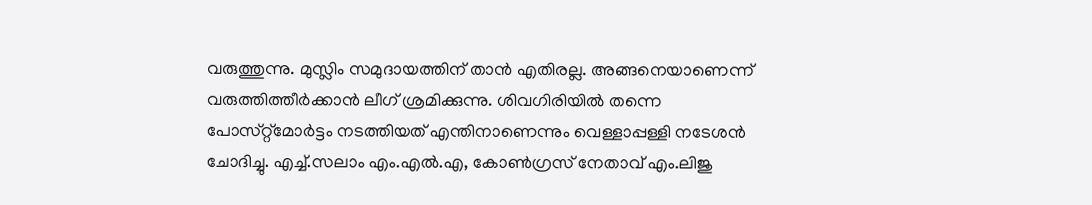വരുത്തുന്നു. മുസ്ലിം സമുദായത്തിന്‌ താന്‍ എതിരല്ല. അങ്ങനെയാണെന്ന്‌ വരുത്തിത്തീര്‍ക്കാന്‍ ലീഗ്‌ ശ്രമിക്കുന്നു. ശിവഗിരിയില്‍ തന്നെ പോസ്‌റ്റ്‌മോര്‍ട്ടം നടത്തിയത്‌ എന്തിനാണെന്നും വെള്ളാപ്പള്ളി നടേശന്‍ ചോദിച്ചു. എച്ച്‌.സലാം എം.എല്‍.എ, കോണ്‍ഗ്രസ്‌ നേതാവ്‌ എം.ലിജു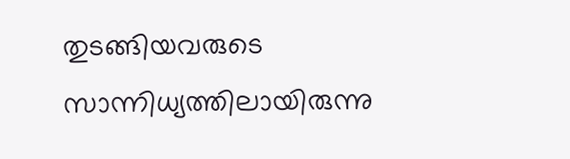തുടങ്ങിയവരുടെ സാന്നിധ്യത്തിലായിരുന്നു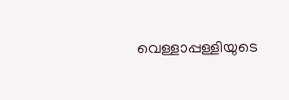വെള്ളാപ്പള്ളിയുടെ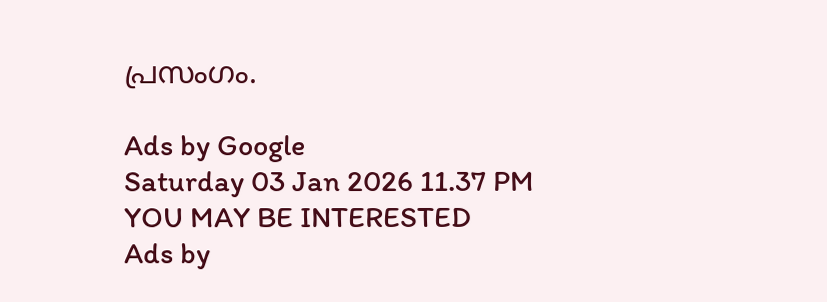പ്രസംഗം.

Ads by Google
Saturday 03 Jan 2026 11.37 PM
YOU MAY BE INTERESTED
Ads by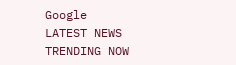Google
LATEST NEWS
TRENDING NOW